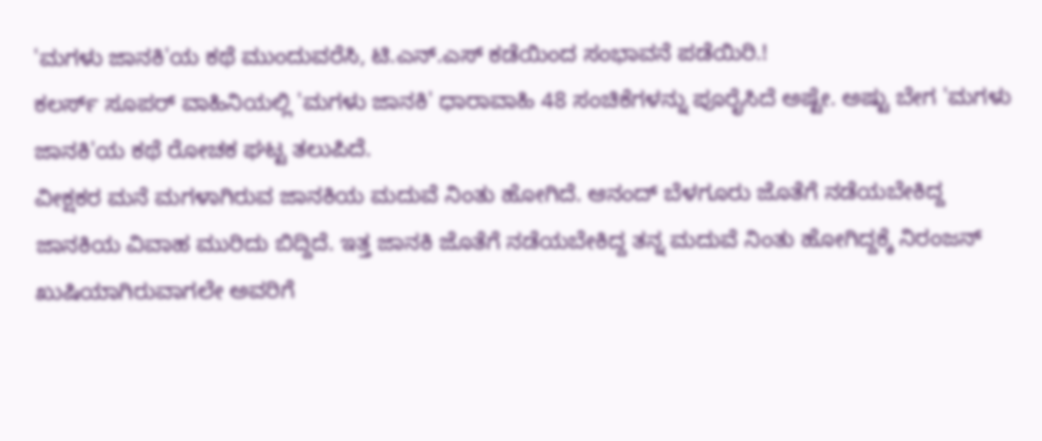'ಮಗಳು ಜಾನಕಿ'ಯ ಕಥೆ ಮುಂದುವರೆಸಿ, ಟಿ.ಎನ್.ಎಸ್ ಕಡೆಯಿಂದ ಸಂಭಾವನೆ ಪಡೆಯಿರಿ.!
ಕಲರ್ಸ್ ಸೂಪರ್ ವಾಹಿನಿಯಲ್ಲಿ 'ಮಗಳು ಜಾನಕಿ' ಧಾರಾವಾಹಿ 48 ಸಂಚಿಕೆಗಳನ್ನು ಪೂರೈಸಿದೆ ಅಷ್ಟೇ. ಅಷ್ಟು ಬೇಗ 'ಮಗಳು ಜಾನಕಿ'ಯ ಕಥೆ ರೋಚಕ ಘಟ್ಟ ತಲುಪಿದೆ.
ವೀಕ್ಷಕರ ಮನೆ ಮಗಳಾಗಿರುವ ಜಾನಕಿಯ ಮದುವೆ ನಿಂತು ಹೋಗಿದೆ. ಆನಂದ್ ಬೆಳಗೂರು ಜೊತೆಗೆ ನಡೆಯಬೇಕಿದ್ದ ಜಾನಕಿಯ ವಿವಾಹ ಮುರಿದು ಬಿದ್ದಿದೆ. ಇತ್ತ ಜಾನಕಿ ಜೊತೆಗೆ ನಡೆಯಬೇಕಿದ್ದ ತನ್ನ ಮದುವೆ ನಿಂತು ಹೋಗಿದ್ದಕ್ಕೆ ನಿರಂಜನ್ ಖುಷಿಯಾಗಿರುವಾಗಲೇ ಅವರಿಗೆ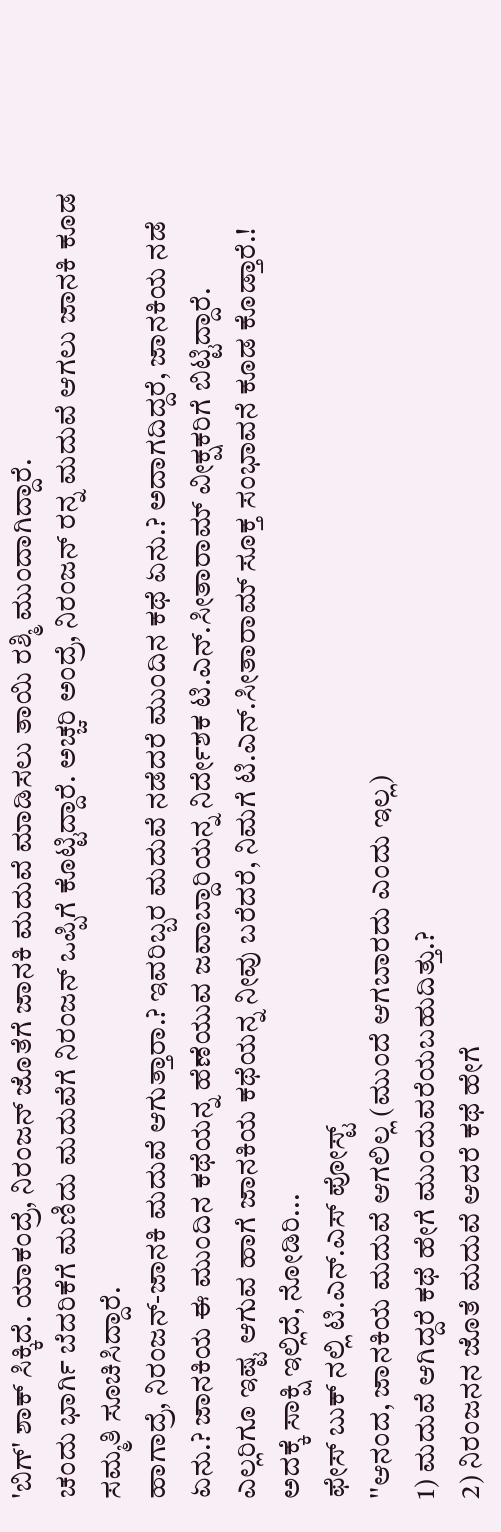'ಬಿಗ್' ಶಾಕ್ ಸಿಕ್ಕಿದೆ. ಯಾಕಂದ್ರೆ, ನಿರಂಜನ್ ಜೊತೆಗೆ ಜಾನಕಿ ಮದುವೆ ಮಾಡಿಸಲು ತಾಯಿ ರಶ್ಮಿ ಮುಂದಾಗಿದ್ದಾರೆ.
ಚಂದು ಭಾರ್ಗಿ ಬೆದರಿಕೆಗೆ ಮಣಿದು ಮದುವೆಗೆ ನಿರಂಜನ್ ಒಪ್ಪಿಗೆ ಕೊಟ್ಟಿದ್ದಾರೆ. ಅಚ್ಚರಿ ಅಂದ್ರೆ, ನಿರಂಜನ್ ರನ್ನ ಮದುವೆ ಆಗಲು ಜಾನಕಿ ಕೂಡ ಸಮ್ಮತಿ ಸೂಚಿಸಿದ್ದಾರೆ.
ಹಾಗಾದ್ರೆ, ನಿರಂಜನ್-ಜಾನಕಿ ಮದುವೆ ಆಗುತ್ತಾರಾ.? ಇವರಿಬ್ಬರ ಮದುವೆ ನಡೆದರೆ ಮುಂದಿನ ಕಥೆ ಏನು.? ಅದಾಗದಿದ್ದರೆ, ಜಾನಕಿಯ ನಡೆ ಏನು.? ಜಾನಕಿಯ ಈ ಮುಂದಿನ ಕಥೆಯನ್ನ ಹೆಣೆಯುವ ಜವಾಬ್ದಾರಿಯನ್ನ ನಿರ್ದೇಶಕ ಟಿ.ಎನ್.ಸೀತಾರಾಮ್ ವೀಕ್ಷಕರಿಗೆ ಬಿಟ್ಟಿದ್ದಾರೆ.
ಎಲ್ಲರಿಗೂ ಇಷ್ಟ ಆಗುವ ಹಾಗೆ ಜಾನಕಿಯ ಕಥೆಯನ್ನ ನೀವು ಬರೆದರೆ, ನಿಮಗೆ ಟಿ.ಎನ್.ಸೀತಾರಾಮ್ ಸೂಕ್ತ ಸಂಭಾವನೆ ಕೂಡ ಕೊಡ್ತಾರೆ.! ಅದಕ್ಕೆ ಸಾಕ್ಷಿ ಇಲ್ಲಿದೆ, ನೋಡಿರಿ...
ಫೇಸ್ ಬುಕ್ ನಲ್ಲಿ ಟಿ.ಎನ್.ಎಸ್ ಪೋಸ್ಟ್
''ಆನಂದ, ಜಾನಕಿಯ ಮದುವೆ ಆಗಲಿಲ್ಲ (ಮುಂದೆ ಆಗಬಾರದು ಎಂದು ಇಲ್ಲ)
1) ಮದುವೆ ಆಗಿದ್ದರೆ ಕಥೆ ಹೇಗೆ ಮುಂದುವರೆಯಬಹುದಿತ್ತು.?
2) ನಿರಂಜನನ ಜೊತೆ ಮದುವೆ ಆದರೆ ಕಥೆ ಹೇಗೆ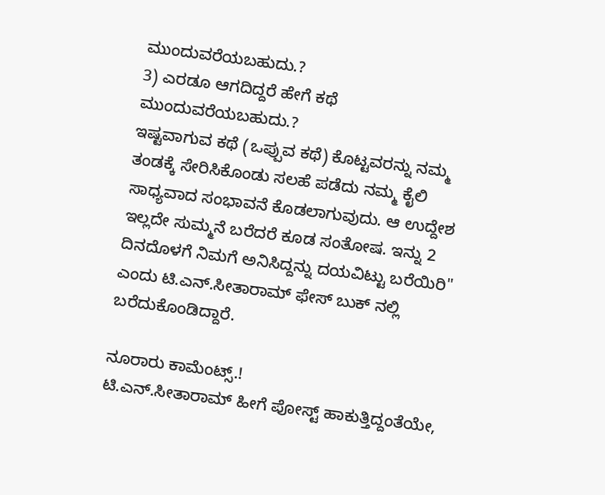ಮುಂದುವರೆಯಬಹುದು.?
3) ಎರಡೂ ಆಗದಿದ್ದರೆ ಹೇಗೆ ಕಥೆ ಮುಂದುವರೆಯಬಹುದು.?
ಇಷ್ಟವಾಗುವ ಕಥೆ (ಒಪ್ಪುವ ಕಥೆ) ಕೊಟ್ಟವರನ್ನು ನಮ್ಮ ತಂಡಕ್ಕೆ ಸೇರಿಸಿಕೊಂಡು ಸಲಹೆ ಪಡೆದು ನಮ್ಮ ಕೈಲಿ ಸಾಧ್ಯವಾದ ಸಂಭಾವನೆ ಕೊಡಲಾಗುವುದು. ಆ ಉದ್ದೇಶ ಇಲ್ಲದೇ ಸುಮ್ಮನೆ ಬರೆದರೆ ಕೂಡ ಸಂತೋಷ. ಇನ್ನು 2 ದಿನದೊಳಗೆ ನಿಮಗೆ ಅನಿಸಿದ್ದನ್ನು ದಯವಿಟ್ಟು ಬರೆಯಿರಿ'' ಎಂದು ಟಿ.ಎನ್.ಸೀತಾರಾಮ್ ಫೇಸ್ ಬುಕ್ ನಲ್ಲಿ ಬರೆದುಕೊಂಡಿದ್ದಾರೆ.

ನೂರಾರು ಕಾಮೆಂಟ್ಸ್.!
ಟಿ.ಎನ್.ಸೀತಾರಾಮ್ ಹೀಗೆ ಪೋಸ್ಟ್ ಹಾಕುತ್ತಿದ್ದಂತೆಯೇ,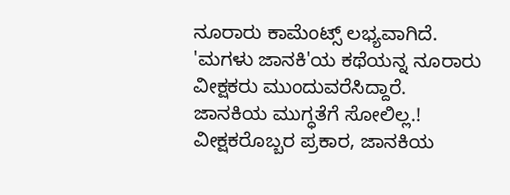ನೂರಾರು ಕಾಮೆಂಟ್ಸ್ ಲಭ್ಯವಾಗಿದೆ. 'ಮಗಳು ಜಾನಕಿ'ಯ ಕಥೆಯನ್ನ ನೂರಾರು ವೀಕ್ಷಕರು ಮುಂದುವರೆಸಿದ್ದಾರೆ.
ಜಾನಕಿಯ ಮುಗ್ಧತೆಗೆ ಸೋಲಿಲ್ಲ.!
ವೀಕ್ಷಕರೊಬ್ಬರ ಪ್ರಕಾರ, ಜಾನಕಿಯ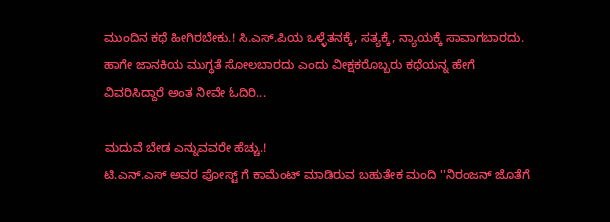ಮುಂದಿನ ಕಥೆ ಹೀಗಿರಬೇಕು.! ಸಿ.ಎಸ್.ಪಿಯ ಒಳ್ಳೆತನಕ್ಕೆ, ಸತ್ಯಕ್ಕೆ, ನ್ಯಾಯಕ್ಕೆ ಸಾವಾಗಬಾರದು. ಹಾಗೇ ಜಾನಕಿಯ ಮುಗ್ಧತೆ ಸೋಲಬಾರದು ಎಂದು ವೀಕ್ಷಕರೊಬ್ಬರು ಕಥೆಯನ್ನ ಹೇಗೆ ವಿವರಿಸಿದ್ದಾರೆ ಅಂತ ನೀವೇ ಓದಿರಿ...

ಮದುವೆ ಬೇಡ ಎನ್ನುವವರೇ ಹೆಚ್ಚು.!
ಟಿ.ಎನ್.ಎಸ್ ಅವರ ಪೋಸ್ಟ್ ಗೆ ಕಾಮೆಂಟ್ ಮಾಡಿರುವ ಬಹುತೇಕ ಮಂದಿ ''ನಿರಂಜನ್ ಜೊತೆಗೆ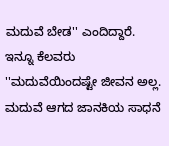ಮದುವೆ ಬೇಡ'' ಎಂದಿದ್ದಾರೆ. ಇನ್ನೂ ಕೆಲವರು ''ಮದುವೆಯಿಂದಷ್ಟೇ ಜೀವನ ಅಲ್ಲ. ಮದುವೆ ಆಗದ ಜಾನಕಿಯ ಸಾಧನೆ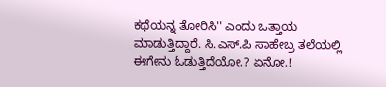ಕಥೆಯನ್ನ ತೋರಿಸಿ'' ಎಂದು ಒತ್ತಾಯ ಮಾಡುತ್ತಿದ್ದಾರೆ. ಸಿ.ಎಸ್.ಪಿ ಸಾಹೇಬ್ರ ತಲೆಯಲ್ಲಿ ಈಗೇನು ಓಡುತ್ತಿದೆಯೋ.? ಏನೋ.!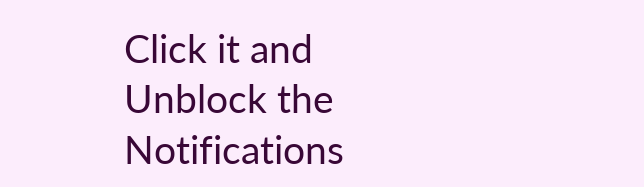Click it and Unblock the Notifications